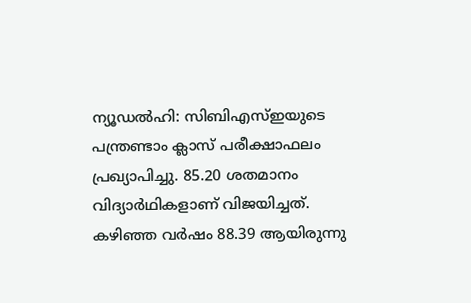ന്യൂഡൽഹി: സിബിഎസ്ഇയുടെ പന്ത്രണ്ടാം ക്ലാസ് പരീക്ഷാഫലം പ്രഖ്യാപിച്ചു. 85.20 ശതമാനം വിദ്യാർഥികളാണ് വിജയിച്ചത്. കഴിഞ്ഞ വർഷം 88.39 ആയിരുന്നു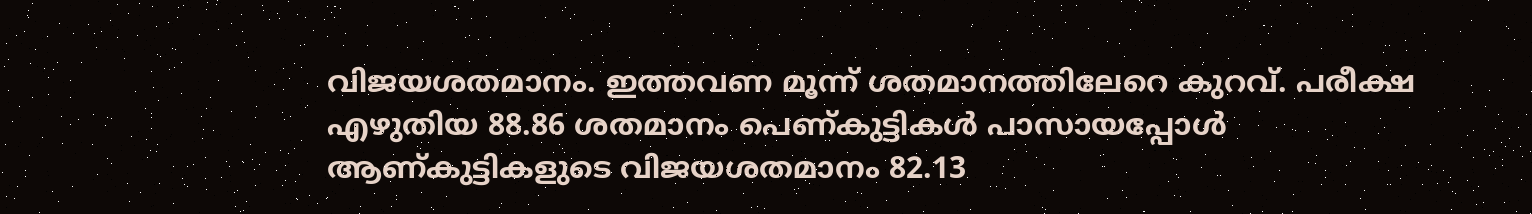വിജയശതമാനം. ഇത്തവണ മൂന്ന് ശതമാനത്തിലേറെ കുറവ്. പരീക്ഷ എഴുതിയ 88.86 ശതമാനം പെണ്കുട്ടികൾ പാസായപ്പോൾ ആണ്കുട്ടികളുടെ വിജയശതമാനം 82.13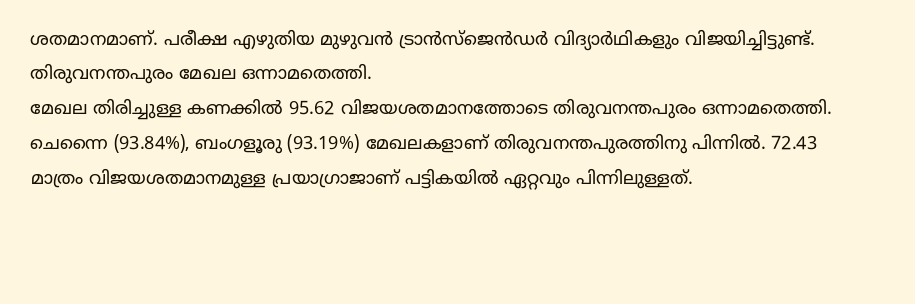ശതമാനമാണ്. പരീക്ഷ എഴുതിയ മുഴുവൻ ട്രാൻസ്ജെൻഡർ വിദ്യാർഥികളും വിജയിച്ചിട്ടുണ്ട്.
തിരുവനന്തപുരം മേഖല ഒന്നാമതെത്തി.
മേഖല തിരിച്ചുള്ള കണക്കിൽ 95.62 വിജയശതമാനത്തോടെ തിരുവനന്തപുരം ഒന്നാമതെത്തി. ചെന്നൈ (93.84%), ബംഗളൂരു (93.19%) മേഖലകളാണ് തിരുവനന്തപുരത്തിനു പിന്നിൽ. 72.43 മാത്രം വിജയശതമാനമുള്ള പ്രയാഗ്രാജാണ് പട്ടികയിൽ ഏറ്റവും പിന്നിലുള്ളത്.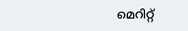മെറിറ്റ്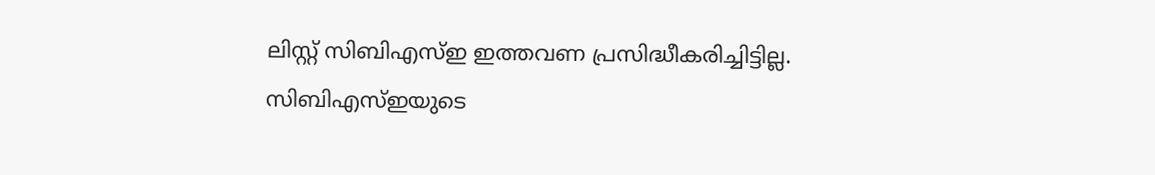ലിസ്റ്റ് സിബിഎസ്ഇ ഇത്തവണ പ്രസിദ്ധീകരിച്ചിട്ടില്ല.
സിബിഎസ്ഇയുടെ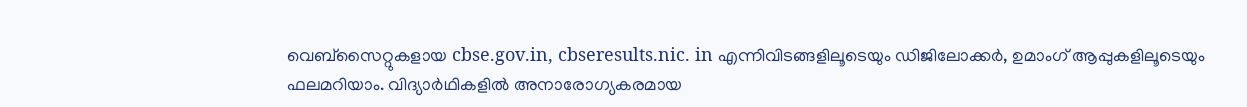വെബ്സൈറ്റുകളായ cbse.gov.in, cbseresults.nic. in എന്നിവിടങ്ങളിലൂടെയും ഡിജിലോക്കർ, ഉമാംഗ് ആപ്പുകളിലൂടെയും ഫലമറിയാം. വിദ്യാർഥികളിൽ അനാരോഗ്യകരമായ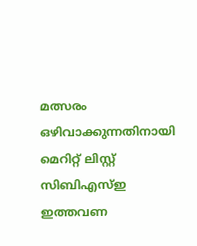മത്സരം ഒഴിവാക്കുന്നതിനായി മെറിറ്റ് ലിസ്റ്റ് സിബിഎസ്ഇ ഇത്തവണ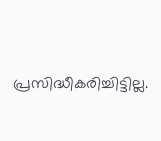പ്രസിദ്ധീകരിച്ചിട്ടില്ല.